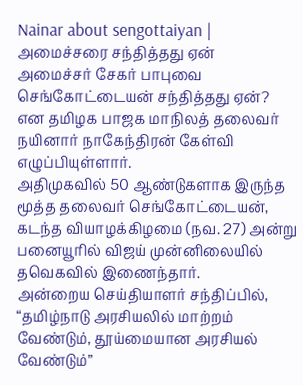Nainar about sengottaiyan | அமைச்சரை சந்தித்தது ஏன்
அமைச்சர் சேகர் பாபுவை செங்கோட்டையன் சந்தித்தது ஏன்? என தமிழக பாஜக மாநிலத் தலைவர் நயினார் நாகேந்திரன் கேள்வி எழுப்பியுள்ளார்.
அதிமுகவில் 50 ஆண்டுகளாக இருந்த மூத்த தலைவர் செங்கோட்டையன், கடந்த வியாழக்கிழமை (நவ. 27) அன்று பனையூரில் விஜய் முன்னிலையில் தவெகவில் இணைந்தார்.
அன்றைய செய்தியாளர் சந்திப்பில், “தமிழ்நாடு அரசியலில் மாற்றம் வேண்டும், தூய்மையான அரசியல் வேண்டும்”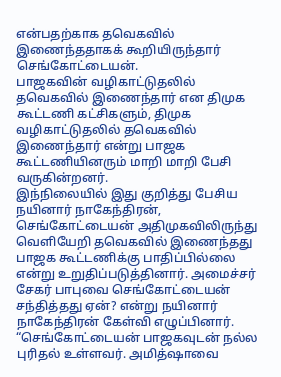என்பதற்காக தவெகவில் இணைந்ததாகக் கூறியிருந்தார் செங்கோட்டையன்.
பாஜகவின் வழிகாட்டுதலில் தவெகவில் இணைந்தார் என திமுக கூட்டணி கட்சிகளும், திமுக வழிகாட்டுதலில் தவெகவில் இணைந்தார் என்று பாஜக கூட்டணியினரும் மாறி மாறி பேசி வருகின்றனர்.
இந்நிலையில் இது குறித்து பேசிய நயினார் நாகேந்திரன், செங்கோட்டையன் அதிமுகவிலிருந்து வெளியேறி தவெகவில் இணைந்தது பாஜக கூட்டணிக்கு பாதிப்பில்லை என்று உறுதிப்படுத்தினார். அமைச்சர் சேகர் பாபுவை செங்கோட்டையன் சந்தித்தது ஏன்? என்று நயினார் நாகேந்திரன் கேள்வி எழுப்பினார். “செங்கோட்டையன் பாஜகவுடன் நல்ல புரிதல் உள்ளவர். அமித்ஷாவை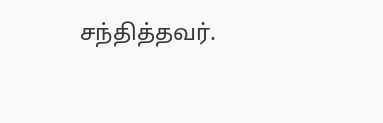சந்தித்தவர்.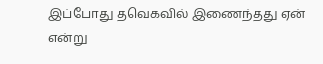இப்போது தவெகவில் இணைந்தது ஏன் என்று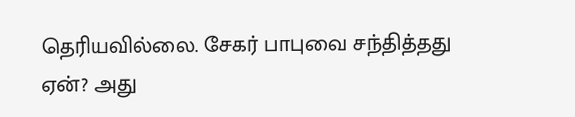தெரியவில்லை. சேகர் பாபுவை சந்தித்தது ஏன்? அது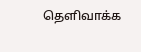தெளிவாக்க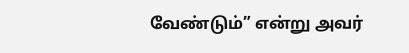வேண்டும்” என்று அவர்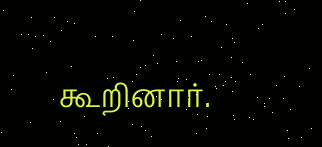கூறினார்.